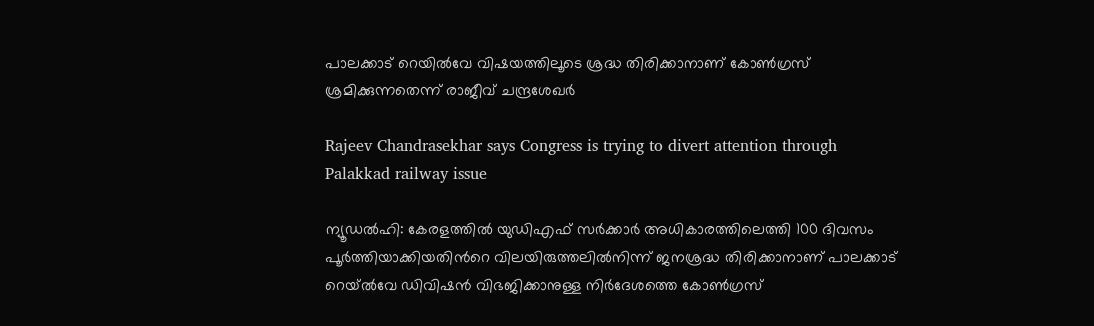പാലക്കാട് റെയിൽവേ വിഷയത്തിലൂടെ ശ്രദ്ധ തിരിക്കാനാണ് കോൺഗ്രസ് ശ്രമിക്കുന്നതെന്ന് രാജീവ് ചന്ദ്രശേഖർ

Rajeev Chandrasekhar says Congress is trying to divert attention through Palakkad railway issue

ന്യൂഡൽഹി: കേരളത്തിൽ യുഡിഎഫ് സർക്കാർ അധികാരത്തിലെത്തി 100 ദിവസം പൂർത്തിയാക്കിയതിന്‍റെ വിലയിരുത്തലിൽനിന്ന് ജനശ്രദ്ധ തിരിക്കാനാണ് പാലക്കാട് റെയ്ൽവേ ഡിവിഷൻ വിഭജിക്കാനുള്ള നിർദേശത്തെ കോൺഗ്രസ്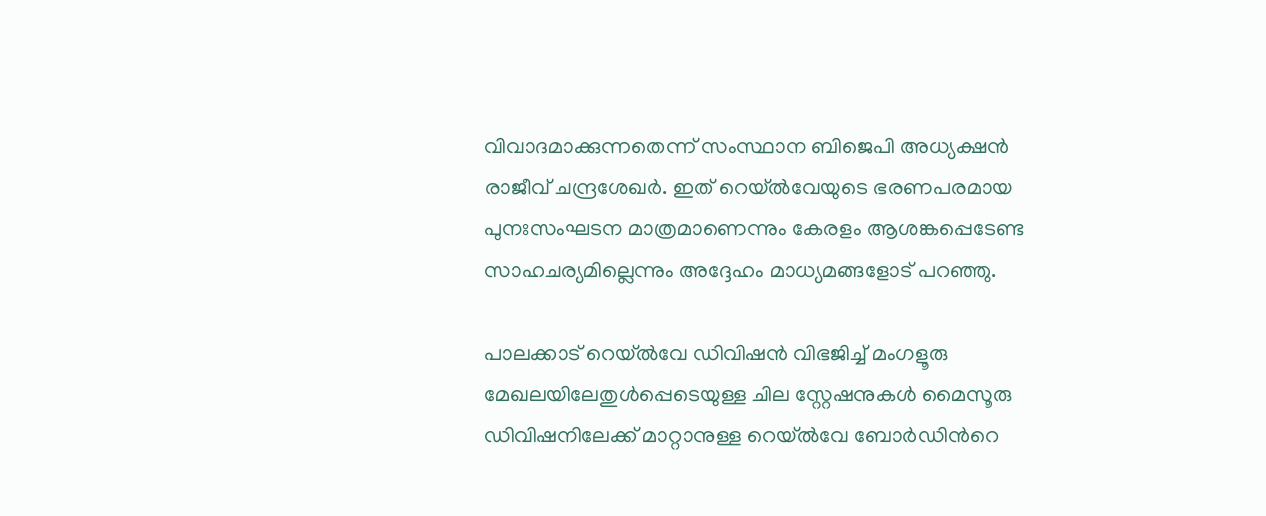വിവാദമാക്കുന്നതെന്ന് സംസ്ഥാന ബിജെപി അധ്യക്ഷൻ രാജീവ് ചന്ദ്രശേഖർ. ഇത് റെയ്ൽവേയുടെ ഭരണപരമായ പുനഃസംഘടന മാത്രമാണെന്നും കേരളം ആശങ്കപ്പെടേണ്ട സാഹചര്യമില്ലെന്നും അദ്ദേഹം മാധ്യമങ്ങളോട് പറഞ്ഞു.

പാലക്കാട് റെയ്ൽവേ ഡിവിഷൻ വിഭജിച്ച് മംഗളൂരു മേഖലയിലേതുൾപ്പെടെയുള്ള ചില സ്റ്റേഷനുകൾ മൈസൂരു ഡിവിഷനിലേക്ക് മാറ്റാനുള്ള റെയ്ൽവേ ബോർഡിന്‍റെ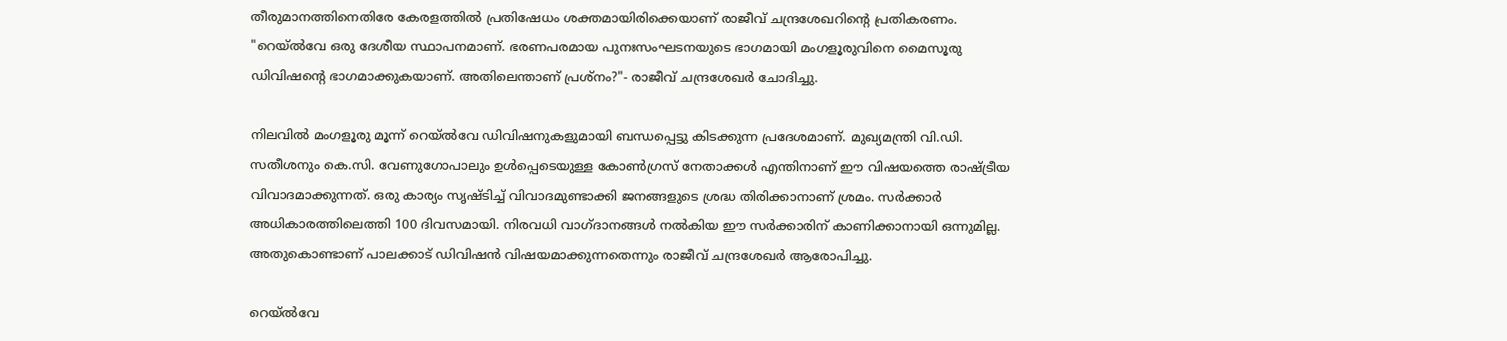തീരുമാനത്തിനെതിരേ കേരളത്തിൽ പ്രതിഷേധം ശക്തമായിരിക്കെയാണ് രാജീവ് ചന്ദ്രശേഖറിന്‍റെ പ്രതികരണം. "റെയ്ൽവേ ഒരു ദേശീയ സ്ഥാപനമാണ്. ഭരണപരമായ പുനഃസംഘടനയുടെ ഭാഗമായി മംഗളൂരുവിനെ മൈസൂരു ഡിവിഷന്‍റെ ഭാഗമാക്കുകയാണ്. അതിലെന്താണ് പ്രശ്നം?"- രാജീവ് ചന്ദ്രശേഖർ ചോദിച്ചു.

നിലവിൽ മംഗളൂരു മൂന്ന് റെയ്ൽവേ ഡിവിഷനുകളുമായി ബന്ധപ്പെട്ടു കിടക്കുന്ന പ്രദേശമാണ്. മുഖ്യമന്ത്രി വി.ഡി. സതീശനും കെ.സി. വേണുഗോപാലും ഉൾപ്പെടെയുള്ള കോൺഗ്രസ് നേതാക്കൾ എന്തിനാണ് ഈ വിഷയത്തെ രാഷ്ട്രീയ വിവാദമാക്കുന്നത്. ഒരു കാര്യം സൃഷ്ടിച്ച് വിവാദമുണ്ടാക്കി ജനങ്ങളുടെ ശ്രദ്ധ തിരിക്കാനാണ് ശ്രമം. സർക്കാർ അധികാരത്തിലെത്തി 100 ദിവസമായി. നിരവധി വാഗ്ദാനങ്ങൾ നൽകിയ ഈ സർക്കാരിന് കാണിക്കാനായി ഒന്നുമില്ല. അതുകൊണ്ടാണ് പാലക്കാട് ഡിവിഷൻ വിഷയമാക്കുന്നതെന്നും രാജീവ് ചന്ദ്രശേഖർ ആരോപിച്ചു.

റെയ്ൽവേ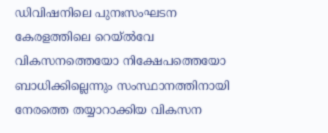ഡിവിഷനിലെ പുനഃസംഘടന കേരളത്തിലെ റെയ്ൽവേ വികസനത്തെയോ നിക്ഷേപത്തെയോ ബാധിക്കില്ലെന്നും സംസ്ഥാനത്തിനായി നേരത്തെ തയ്യാറാക്കിയ വികസന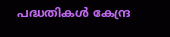പദ്ധതികൾ കേന്ദ്ര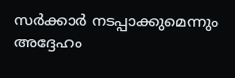സർക്കാർ നടപ്പാക്കുമെന്നും അദ്ദേഹം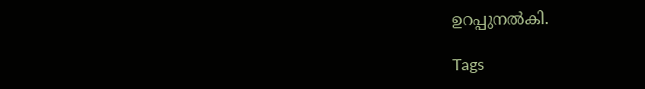ഉറപ്പുനൽകി.

Tags